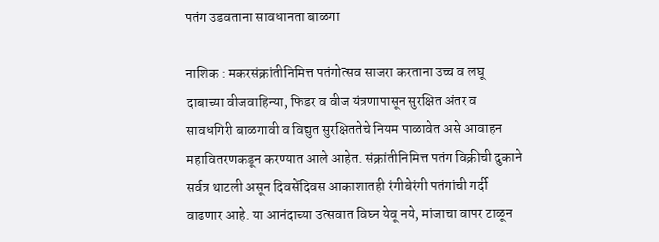पतंग उडवताना सावधानता बाळगा

नाशिक : मकरसंक्रांतीनिमित्त पतंगोत्सव साजरा करताना उच्च व लघू दाबाच्या वीजवाहिन्या, फिडर व वीज यंत्रणापासून सुरक्षित अंतर व सावधगिरी बाळगावी व विद्युत सुरक्षिततेचे नियम पाळावेत असे आवाहन महावितरणकडून करण्यात आले आहेत. संक्रांतीनिमित्त पतंग विक्रीची दुकाने सर्वत्र थाटली असून दिवसेंदिवस आकाशातही रंगीबेरंगी पतंगांची गर्दी वाढणार आहे. या आनंदाच्या उत्सवात विघ्न येवू नये, मांजाचा वापर टाळून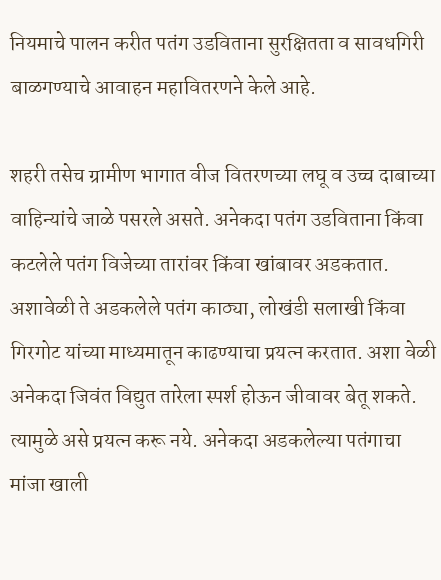नियमाचे पालन करीत पतंग उडविताना सुरक्षितता व सावधगिरी बाळगण्याचे आवाहन महावितरणने केले आहे.

शहरी तसेच ग्रामीण भागात वीज वितरणच्या लघू व उच्च दाबाच्या वाहिन्यांचे जाळे पसरले असते. अनेकदा पतंग उडविताना किंवा कटलेले पतंग विजेच्या तारांवर किंवा खांबावर अडकतात. अशावेळी ते अडकलेले पतंग काठ्या, लोखंडी सलाखी किंवा गिरगोट यांच्या माध्यमातून काढण्याचा प्रयत्न करतात. अशा वेळी अनेकदा जिवंत विद्युत तारेला स्पर्श होऊन जीवावर बेतू शकते. त्यामुळे असे प्रयत्न करू नये. अनेकदा अडकलेल्या पतंगाचा मांजा खाली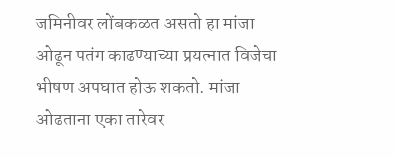जमिनीवर लोंबकळत असतो हा मांजा ओढून पतंग काढण्याच्या प्रयत्नात विजेचा भीषण अपघात होऊ शकतो. मांजा ओढताना एका तारेवर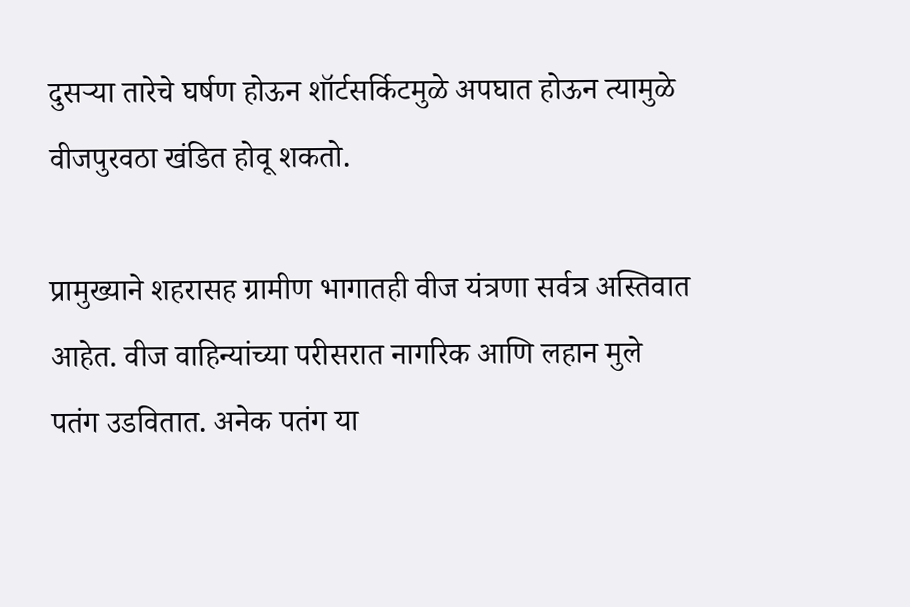दुसऱ्या तारेचे घर्षण होऊन शॉर्टसर्किटमुळे अपघात होऊन त्यामुळे वीजपुरवठा खंडित होवू शकतो.

प्रामुख्याने शहरासह ग्रामीण भागातही वीज यंत्रणा सर्वत्र अस्तिवात आहेत. वीज वाहिन्यांच्या परीसरात नागरिक आणि लहान मुले पतंग उडवितात. अनेक पतंग या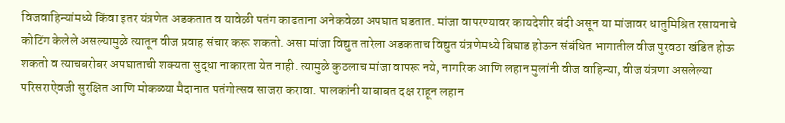विजवाहिन्यांमध्ये किंवा इतर यंत्रणेत अडकतात व यावेळी पतंग काढताना अनेकवेळा अपघात घडतात. मांजा वापरण्यावर कायदेशीर बंदी असून या मांजावर धातुमिश्रित रसायनाचे कोटिंग केलेले असल्यामुळे त्यातून वीज प्रवाह संचार करू शकतो. असा मांजा विद्युत तारेला अडकताच विद्युत यंत्रणेमध्ये बिघाड होऊन संबंधित भागातील वीज पुरवठा खंडित होऊ शकतो व त्याचबरोबर अपघाताची शक्यता सुद्धा नाकारता येत नाही. त्यामुळे कुठलाच मांजा वापरू नये, नागरिक आणि लहान मुलांनी वीज वाहिन्या, वीज यंत्रणा असलेल्या परिसराऐवजी सुरक्षित आणि मोकळ्या मैदानात पतंगोत्सव साजरा करावा. पालकांनी याबाबत दक्ष राहून लहान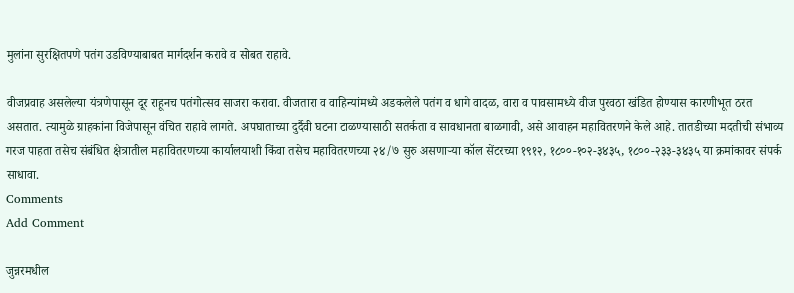मुलांना सुरक्षितपणे पतंग उडविण्याबाबत मार्गदर्शन करावे व सोबत राहावे.

वीजप्रवाह असलेल्या यंत्रणेपासून दूर राहूनच पतंगोत्सव साजरा करावा. वीजतारा व वाहिन्यांमध्ये अडकलेले पतंग व धागे वादळ, वारा व पावसामध्ये वीज पुरवठा खंडित होण्यास कारणीभूत ठरत असतात. त्यामुळे ग्राहकांना विजेपासून वंचित राहावे लागते. अपघाताच्या दुर्दैवी घटना टाळण्यासाठी सतर्कता व सावधानता बाळगावी, असे आवाहन महावितरणने केले आहे. तातडीच्या मदतीची संभाव्य गरज पाहता तसेच संबंधित क्षेत्रातील महावितरणच्या कार्यालयाशी किंवा तसेच महावितरणच्या २४/७ सुरु असणाऱ्या कॉल सेंटरच्या १९१२, १८००-१०२-३४३५, १८००-२३३-३४३५ या क्रमांकावर संपर्क साधावा.
Comments
Add Comment

जुन्नरमधील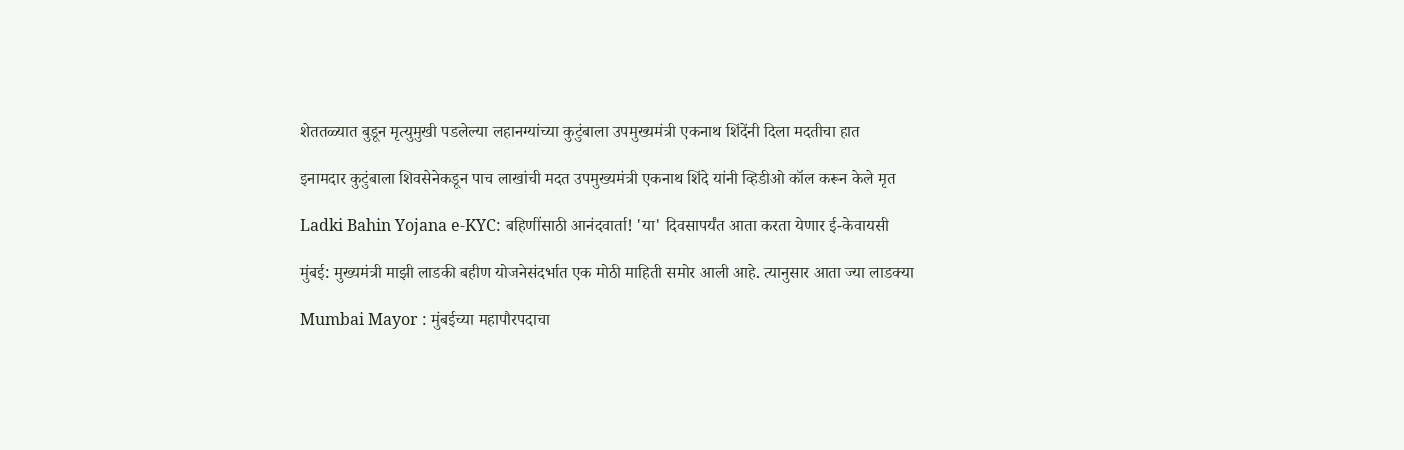शेततळ्यात बुडून मृत्युमुखी पडलेल्या लहानग्यांच्या कुटुंबाला उपमुख्यमंत्री एकनाथ शिंदेंनी दिला मदतीचा हात

इनामदार कुटुंबाला शिवसेनेकडून पाच लाखांची मदत उपमुख्यमंत्री एकनाथ शिंदे यांनी व्हिडीओ कॉल करून केले मृत

Ladki Bahin Yojana e-KYC: बहिणींसाठी आनंदवार्ता! 'या' दिवसापर्यंत आता करता येणार ई-केवायसी

मुंबई: मुख्यमंत्री माझी लाडकी बहीण योजनेसंदर्भात एक मोठी माहिती समोर आली आहे. त्यानुसार आता ज्या लाडक्या

Mumbai Mayor : मुंबईच्या महापौरपदाचा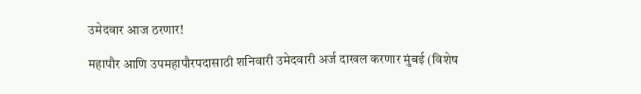उमेदवार आज ठरणार!

महापौर आणि उपमहापौरपदासाठी शनिवारी उमेदवारी अर्ज दाखल करणार मुंबई (विशेष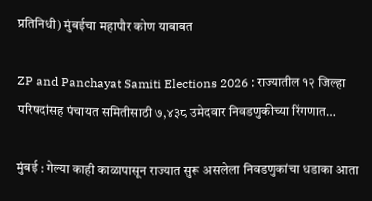प्रतिनिधी) मुंबईचा महापौर कोण याबाबत

ZP and Panchayat Samiti Elections 2026 : राज्यातील १२ जिल्हा परिषदांसह पंचायत समितीसाठी ७,४३८ उमेदवार निवडणुकीच्या रिंगणात…

मुंबई : गेल्या काही काळापासून राज्यात सुरू असलेला निवडणुकांचा धडाका आता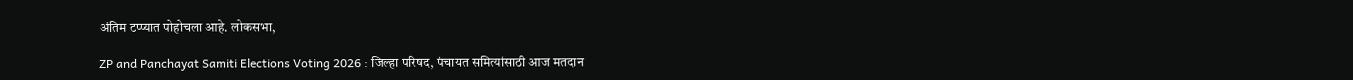अंतिम टप्प्यात पोहोचला आहे. लोकसभा,

ZP and Panchayat Samiti Elections Voting 2026 : जिल्हा परिषद, पंचायत समित्यांसाठी आज मतदान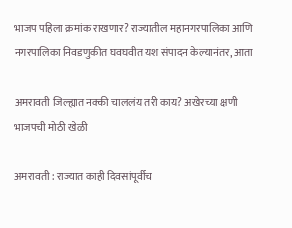भाजप पहिला क्रमांक राखणार? राज्यातील महानगरपालिका आणि नगरपालिका निवडणुकीत घवघवीत यश संपादन केल्यानंतर, आता

अमरावती जिल्ह्यात नक्की चाललंय तरी काय? अखेरच्या क्षणी भाजपची मोठी खेळी

अमरावती : राज्यात काही दिवसांपूर्वीच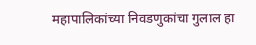महापालिकांच्या निवडणुकांचा गुलाल हा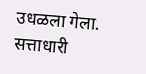उधळला गेला. सत्ताधारी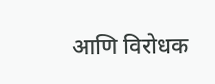आणि विरोधक